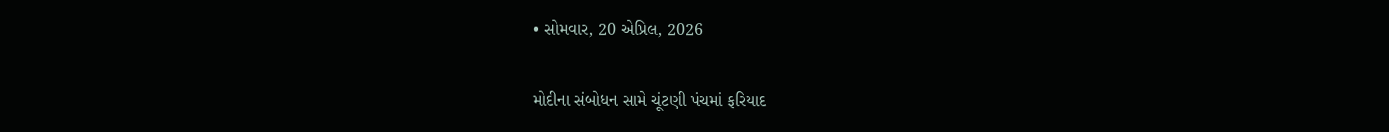• સોમવાર, 20 એપ્રિલ, 2026

મોદીના સંબોધન સામે ચૂંટણી પંચમાં ફરિયાદ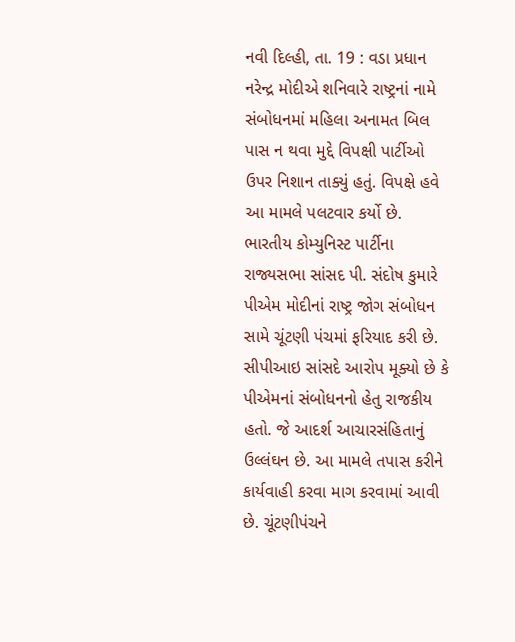નવી દિલ્હી, તા. 19 : વડા પ્રધાન નરેન્દ્ર મોદીએ શનિવારે રાષ્ટ્રનાં નામે સંબોધનમાં મહિલા અનામત બિલ પાસ ન થવા મુદ્દે વિપક્ષી પાર્ટીઓ ઉપર નિશાન તાક્યું હતું. વિપક્ષે હવે આ મામલે પલટવાર કર્યો છે. ભારતીય કોમ્યુનિસ્ટ પાર્ટીના રાજ્યસભા સાંસદ પી. સંદોષ કુમારે પીએમ મોદીનાં રાષ્ટ્ર જોગ સંબોધન સામે ચૂંટણી પંચમાં ફરિયાદ કરી છે. સીપીઆઇ સાંસદે આરોપ મૂક્યો છે કે પીએમનાં સંબોધનનો હેતુ રાજકીય હતો. જે આદર્શ આચારસંહિતાનું ઉલ્લંઘન છે. આ મામલે તપાસ કરીને કાર્યવાહી કરવા માગ કરવામાં આવી છે. ચૂંટણીપંચને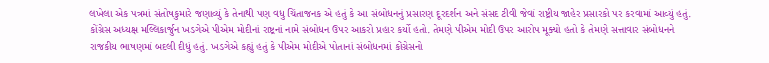લખેલા એક પત્રમાં સંતોષકુમારે જણાવ્યું કે તેનાથી પણ વધુ ચિંતાજનક એ હતું કે આ સંબોધનનું પ્રસારણ દૂરદર્શન અને સંસદ ટીવી જેવાં રાષ્ટ્રીય જાહેર પ્રસારકો પર કરવામાં આવ્યું હતું. કોંગ્રેસ અધ્યક્ષ મલ્લિકાર્જુન ખડગેએ પીએમ મોદીનાં રાષ્ટ્રનાં નામે સંબોધન ઉપર આકરો પ્રહાર કર્યો હતો. તેમણે પીએમ મોદી ઉપર આરોપ મૂક્યો હતો કે તેમણે સત્તાવાર સંબોધનને રાજકીય ભાષણમાં બદલી દીધું હતું. ખડગેએ કહ્યું હતું કે પીએમ મોદીએ પોતાનાં સંબોધનમાં કોંગ્રેસનો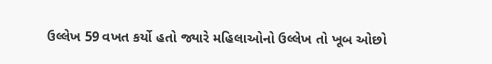ઉલ્લેખ 59 વખત કર્યો હતો જ્યારે મહિલાઓનો ઉલ્લેખ તો ખૂબ ઓછો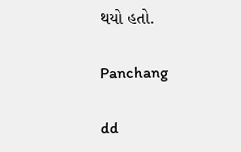થયો હતો.

Panchang

dd